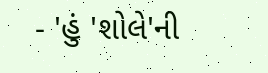- 'હું 'શોલે'ની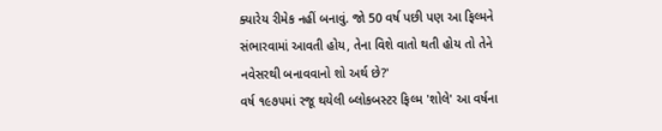ક્યારેય રીમેક નહીં બનાવું. જો 50 વર્ષ પછી પણ આ ફિલ્મને સંભારવામાં આવતી હોય, તેના વિશે વાતો થતી હોય તો તેને નવેસરથી બનાવવાનો શો અર્થ છે?'
વર્ષ ૧૯૭૫માં રજૂ થયેલી બ્લોકબસ્ટર ફિલ્મ 'શોલે' આ વર્ષના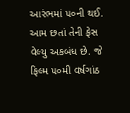આરંભમાં ૫૦ની થઈ. આમ છતાં તેની ફેસ વેલ્યુ અકબંધ છે. જે ફિલ્મ ૫૦મી વર્ષગાંઠ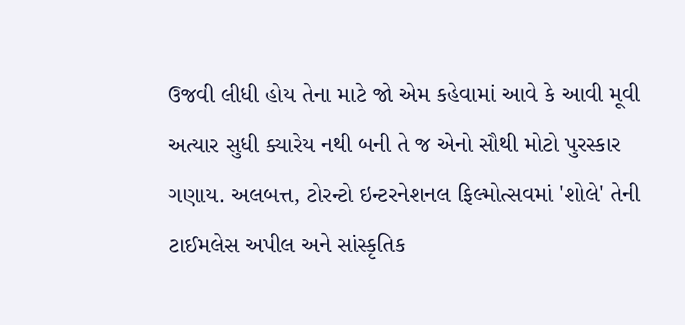ઉજવી લીધી હોય તેના માટે જો એમ કહેવામાં આવે કે આવી મૂવી અત્યાર સુધી ક્યારેય નથી બની તે જ એનો સૌથી મોટો પુરસ્કાર ગણાય. અલબત્ત, ટોરન્ટો ઇન્ટરનેશનલ ફિલ્મોત્સવમાં 'શોલે' તેની ટાઈમલેસ અપીલ અને સાંસ્કૃતિક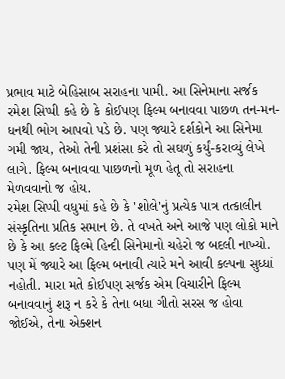પ્રભાવ માટે બેહિસાબ સરાહના પામી. આ સિનેમાના સર્જક રમેશ સિપ્પી કહે છે કે કોઈપણ ફિલ્મ બનાવવા પાછળ તન-મન-ધનથી ભોગ આપવો પડે છે. પણ જ્યારે દર્શકોને આ સિનેમા ગમી જાય, તેઓ તેની પ્રશંસા કરે તો સઘળું કર્યું-કરાવ્યું લેખે લાગે. ફિલ્મ બનાવવા પાછળનો મૂળ હેતૂ તો સરાહના મેળવવાનો જ હોય.
રમેશ સિપ્પી વધુમાં કહે છે કે 'શોલે'નું પ્રત્યેક પાત્ર તત્કાલીન સંસ્કૃતિના પ્રતિક સમાન છે. તે વખતે અને આજે પણ લોકો માને છે કે આ કલ્ટ ફિલ્મે હિન્દી સિનેમાનો ચહેરો જ બદલી નાખ્યો. પણ મેં જ્યારે આ ફિલ્મ બનાવી ત્યારે મને આવી કલ્પના સુધ્ધાં નહોતી. મારા મતે કોઈપણ સર્જક એમ વિચારીને ફિલ્મ બનાવવાનું શરૂ ન કરે કે તેના બધા ગીતો સરસ જ હોવા જોઈએ, તેના એક્શન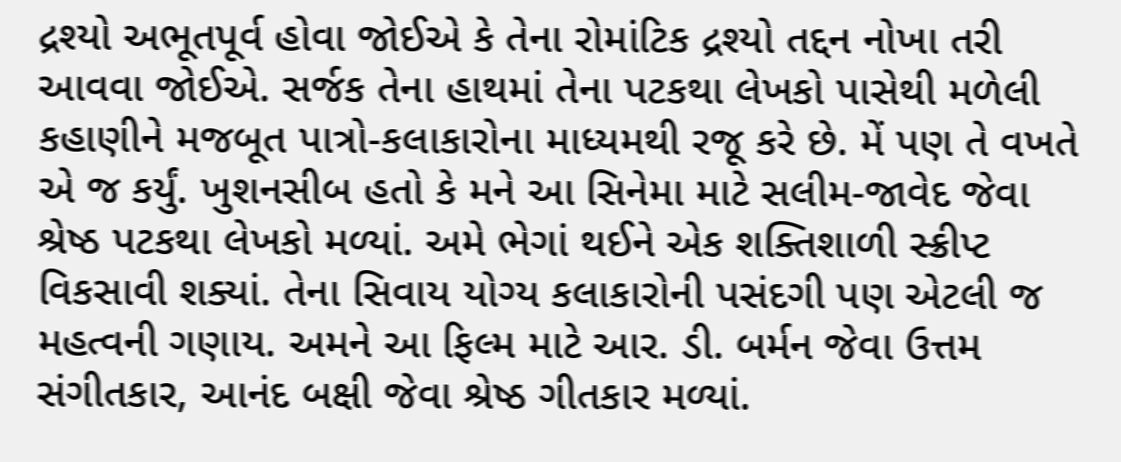દ્રશ્યો અભૂતપૂર્વ હોવા જોઈએ કે તેના રોમાંટિક દ્રશ્યો તદ્દન નોખા તરી આવવા જોઈએ. સર્જક તેના હાથમાં તેના પટકથા લેખકો પાસેથી મળેલી કહાણીને મજબૂત પાત્રો-કલાકારોના માધ્યમથી રજૂ કરે છે. મેં પણ તે વખતે એ જ કર્યું. ખુશનસીબ હતો કે મને આ સિનેમા માટે સલીમ-જાવેદ જેવા શ્રેષ્ઠ પટકથા લેખકો મળ્યાં. અમે ભેગાં થઈને એક શક્તિશાળી સ્ક્રીપ્ટ વિકસાવી શક્યાં. તેના સિવાય યોગ્ય કલાકારોની પસંદગી પણ એટલી જ મહત્વની ગણાય. અમને આ ફિલ્મ માટે આર. ડી. બર્મન જેવા ઉત્તમ સંગીતકાર, આનંદ બક્ષી જેવા શ્રેષ્ઠ ગીતકાર મળ્યાં.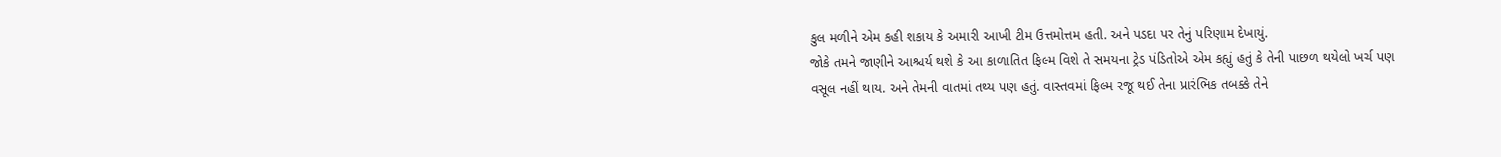કુલ મળીને એમ કહી શકાય કે અમારી આખી ટીમ ઉત્તમોત્તમ હતી. અને પડદા પર તેનું પરિણામ દેખાયું.
જોકે તમને જાણીને આશ્ચર્ય થશે કે આ કાળાતિત ફિલ્મ વિશે તે સમયના ટ્રેડ પંડિતોએ એમ કહ્યું હતું કે તેની પાછળ થયેલો ખર્ચ પણ વસૂલ નહીં થાય. અને તેમની વાતમાં તથ્ય પણ હતું. વાસ્તવમાં ફિલ્મ રજૂ થઈ તેના પ્રારંભિક તબક્કે તેને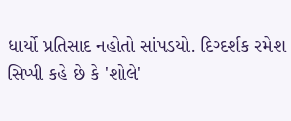ધાર્યો પ્રતિસાદ નહોતો સાંપડયો. દિગ્દર્શક રમેશ સિપ્પી કહે છે કે 'શોલે'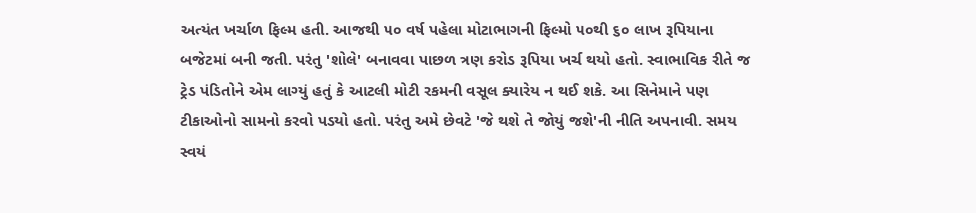અત્યંત ખર્ચાળ ફિલ્મ હતી. આજથી ૫૦ વર્ષ પહેલા મોટાભાગની ફિલ્મો ૫૦થી ૬૦ લાખ રૂપિયાના બજેટમાં બની જતી. પરંતુ 'શોલે' બનાવવા પાછળ ત્રણ કરોડ રૂપિયા ખર્ચ થયો હતો. સ્વાભાવિક રીતે જ ટ્રેડ પંડિતોને એમ લાગ્યું હતું કે આટલી મોટી રકમની વસૂલ ક્યારેય ન થઈ શકે. આ સિનેમાને પણ ટીકાઓનો સામનો કરવો પડયો હતો. પરંતુ અમે છેવટે 'જે થશે તે જોયું જશે'ની નીતિ અપનાવી. સમય સ્વયં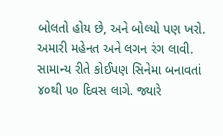બોલતો હોય છે, અને બોલ્યો પણ ખરો. અમારી મહેનત અને લગન રંગ લાવી. સામાન્ય રીતે કોઈપણ સિનેમા બનાવતાં ૪૦થી ૫૦ દિવસ લાગે. જ્યારે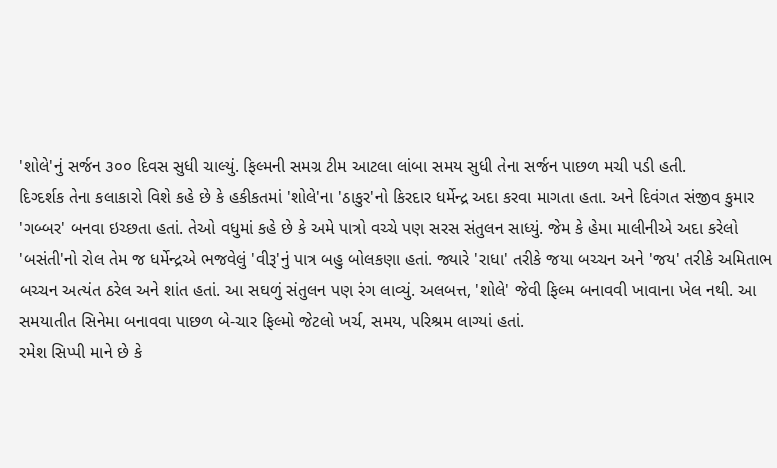'શોલે'નું સર્જન ૩૦૦ દિવસ સુધી ચાલ્યું. ફિલ્મની સમગ્ર ટીમ આટલા લાંબા સમય સુધી તેના સર્જન પાછળ મચી પડી હતી.
દિગ્દર્શક તેના કલાકારો વિશે કહે છે કે હકીકતમાં 'શોલે'ના 'ઠાકુર'નો કિરદાર ધર્મેન્દ્ર અદા કરવા માગતા હતા. અને દિવંગત સંજીવ કુમાર 'ગબ્બર' બનવા ઇચ્છતા હતાં. તેઓ વધુમાં કહે છે કે અમે પાત્રો વચ્ચે પણ સરસ સંતુલન સાધ્યું. જેમ કે હેમા માલીનીએ અદા કરેલો 'બસંતી'નો રોલ તેમ જ ધર્મેન્દ્રએ ભજવેલું 'વીરૂ'નું પાત્ર બહુ બોલકણા હતાં. જ્યારે 'રાધા' તરીકે જયા બચ્ચન અને 'જય' તરીકે અમિતાભ બચ્ચન અત્યંત ઠરેલ અને શાંત હતાં. આ સઘળું સંતુલન પણ રંગ લાવ્યું. અલબત્ત, 'શોલે' જેવી ફિલ્મ બનાવવી ખાવાના ખેલ નથી. આ સમયાતીત સિનેમા બનાવવા પાછળ બે-ચાર ફિલ્મો જેટલો ખર્ચ, સમય, પરિશ્રમ લાગ્યાં હતાં.
રમેશ સિપ્પી માને છે કે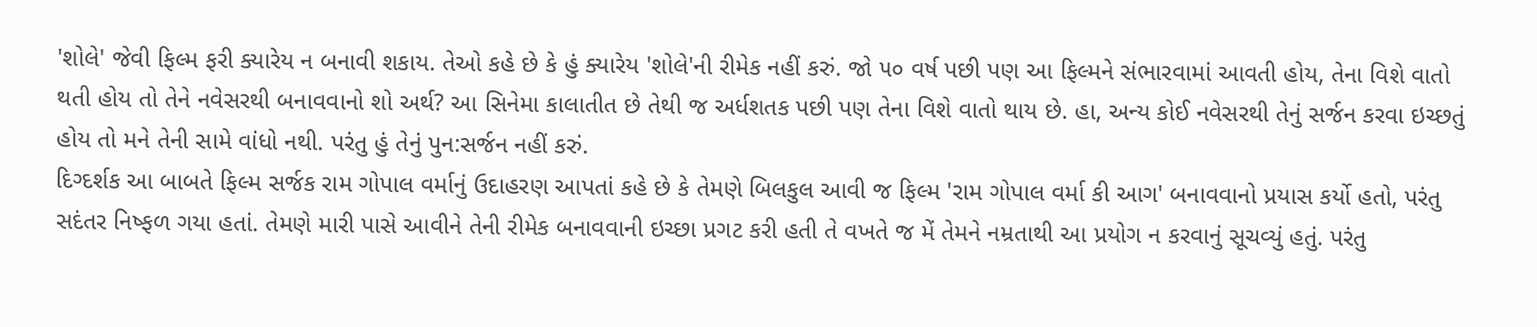'શોલે' જેવી ફિલ્મ ફરી ક્યારેય ન બનાવી શકાય. તેઓ કહે છે કે હું ક્યારેય 'શોલે'ની રીમેક નહીં કરું. જો ૫૦ વર્ષ પછી પણ આ ફિલ્મને સંભારવામાં આવતી હોય, તેના વિશે વાતો થતી હોય તો તેને નવેસરથી બનાવવાનો શો અર્થ? આ સિનેમા કાલાતીત છે તેથી જ અર્ધશતક પછી પણ તેના વિશે વાતો થાય છે. હા, અન્ય કોઈ નવેસરથી તેનું સર્જન કરવા ઇચ્છતું હોય તો મને તેની સામે વાંધો નથી. પરંતુ હું તેનું પુન:સર્જન નહીં કરું.
દિગ્દર્શક આ બાબતે ફિલ્મ સર્જક રામ ગોપાલ વર્માનું ઉદાહરણ આપતાં કહે છે કે તેમણે બિલકુલ આવી જ ફિલ્મ 'રામ ગોપાલ વર્મા કી આગ' બનાવવાનો પ્રયાસ કર્યો હતો, પરંતુ સદંતર નિષ્ફળ ગયા હતાં. તેમણે મારી પાસે આવીને તેની રીમેક બનાવવાની ઇચ્છા પ્રગટ કરી હતી તે વખતે જ મેં તેમને નમ્રતાથી આ પ્રયોગ ન કરવાનું સૂચવ્યું હતું. પરંતુ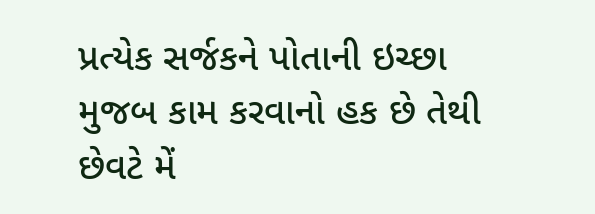પ્રત્યેક સર્જકને પોતાની ઇચ્છા મુજબ કામ કરવાનો હક છે તેથી છેવટે મેં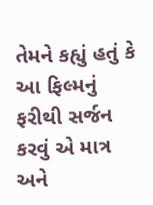તેમને કહ્યું હતું કે આ ફિલ્મનું ફરીથી સર્જન કરવું એ માત્ર અને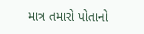માત્ર તમારો પોતાનો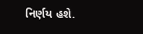નિર્ણય હશે.